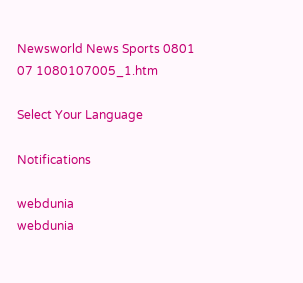Newsworld News Sports 0801 07 1080107005_1.htm

Select Your Language

Notifications

webdunia
webdunia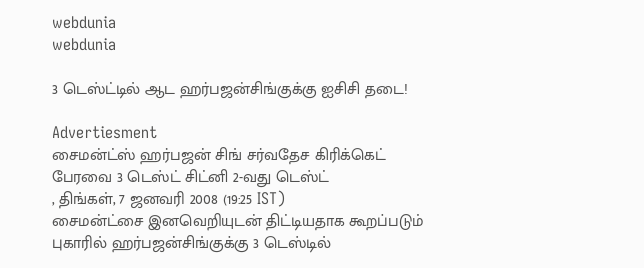webdunia
webdunia

3 டெ‌ஸ்‌ட்டி‌‌ல் ஆட ஹர்பஜன்சிங்குக்கு ஐ‌சி‌சி தடை!

Advertiesment
சைம‌‌ன்ட்‌ஸ் ஹ‌ர்பஜ‌ன் ‌சி‌ங் ச‌ர்வதேச ‌கி‌ரி‌க்கெ‌ட் பேரவை 3 டெஸ்‌ட் சிட்னி 2-வது டெஸ்‌ட்
, திங்கள், 7 ஜனவரி 2008 (19:25 IST)
சைம‌‌ன்ட்சை இனவெறியுடன் திட்டியதாக கூறப்படும் புகாரில் ஹர்பஜன்சிங்குக்கு 3 டெஸ்டில்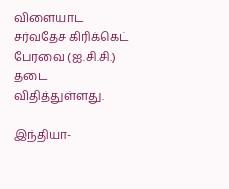விளையாட ச‌ர்வதேச ‌கி‌ரி‌க்கெ‌ட் பேரவை (ஐ.சி.சி.) தடை விதித்துள்ளது.

இந்தியா-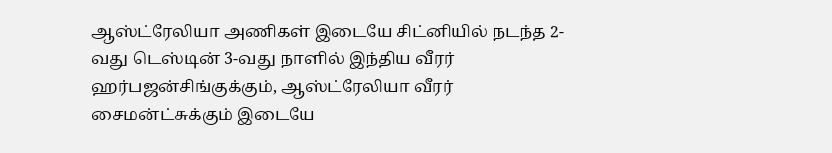ஆஸ்‌ட்ரேலியா அணிகள் இடையே சிட்னியில் நடந்த 2-வது டெஸ்டின் 3-வது நாளில் இந்திய வீரர் ஹர்பஜன்சிங்குக்கும், ஆஸ்‌ட்ரேலியா வ‌ீர‌ர் சைம‌ன்ட்சுக்கும் இடையே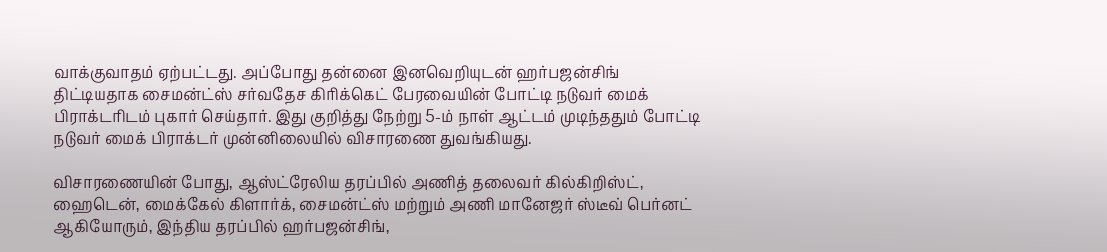வாக்குவாதம் ஏற்பட்டது. அப்போது தன்னை இனவெறியுடன் ஹர்பஜன்சிங் திட்டியதாக சைம‌ன்ட்ஸ் சர்வதேச கிரிக்கெட் பேரவை‌யி‌‌ன் போட்டி நடுவர் மைக் பிராக்டரிடம் புகார் செய்தார். இது குறித்து நேற்று 5-ம் நாள் ஆட்டம் முடிந்ததும் போட்டி நடுவர் மைக் பிராக்டர் முன்னிலையில் விசாரணை துவங்கியது.

விசாரணையின் போது, ஆஸ்‌ட்ரேலிய தரப்பில் அ‌ணி‌த் தலைவ‌ர் கில்கிறிஸ்ட், ஹைடென், மைக்கேல் கிளார்க், சைம‌‌ன்ட்ஸ் மற்றும் அணி மானேஜர் ஸ்டீவ் பெர்னட் ஆகியோரும், இந்திய தரப்பில் ஹர்பஜன்சிங்,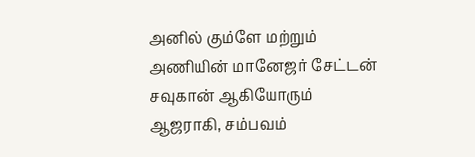அ‌னி‌ல் கும்ளே மற்றும் அணியின் மானேஜர் சேட்டன் சவுகான் ஆகியோரும் ஆஜராகி, சம்பவம்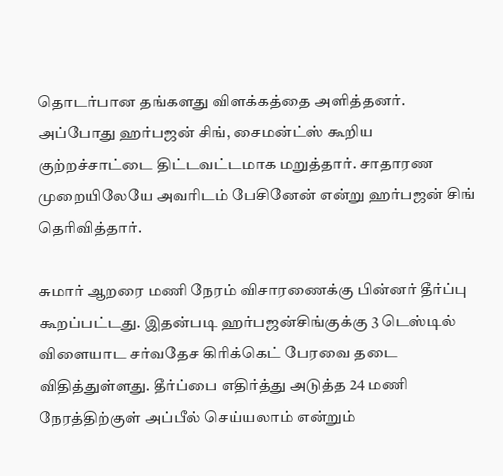தொடர்பான தங்களது விளக்கத்தை அளித்தனர். அ‌ப்போது ஹ‌ர்பஜ‌ன் ச‌ி‌ங், சைம‌ன்ட்ஸ் கூறிய குற்றச்சாட்டை திட்டவட்டமாக மறுத்தார். சாதாரண முறையிலேயே அவரிடம் பேசினேன் என்று ஹ‌ர்பஜ‌ன் ‌சி‌ங் தெ‌ரி‌வி‌த்தா‌ர்.

சுமா‌ர் ஆறரை மணி நேரம் விசாரணை‌‌க்கு ‌பி‌ன்ன‌ர் தீர்ப்பு கூற‌ப்ப‌ட்டது. இதன்படி ஹர்பஜன்சிங்குக்கு 3 டெஸ்டில் விளையாட ச‌ர்வதேச ‌கி‌ரி‌க்கெ‌ட் பேரவை தடை விதித்துள்ளது. தீர்ப்பை எதிர்த்து அடுத்த 24 மணி நேரத்திற்குள் அப்பீல் செய்யலாம் என்றும்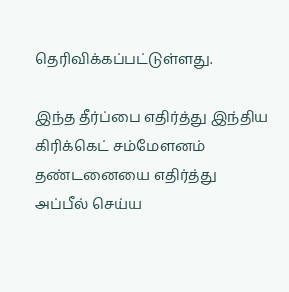தெரிவிக்கப்பட்டுள்ளது.

இ‌ந்த ‌தீ‌ர்‌ப்பை எ‌தி‌ர்‌த்து இந்திய கிரிக்கெட் ச‌ம்மேளன‌ம் தண்டனையை எதிர்த்து அப்பீல் செய்ய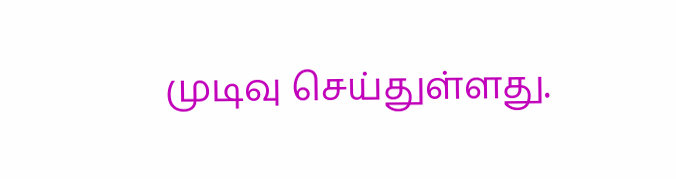முடிவு செய்துள்ளது.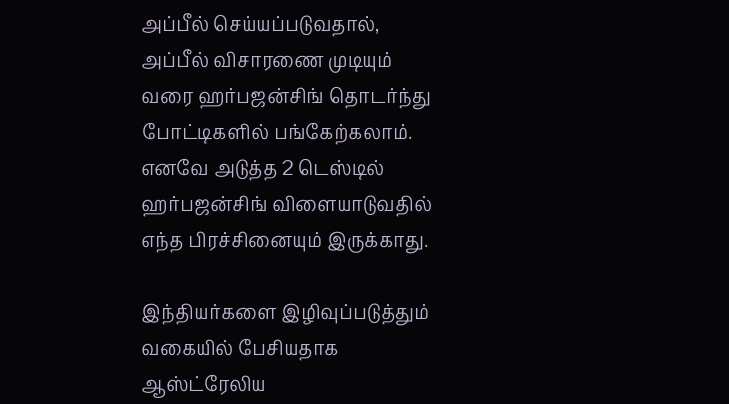அப்பீல் செய்யப்படுவதால், அப்பீல் விசாரணை முடியும் வரை ஹர்பஜன்சிங் தொடர்ந்து போட்டிகளில் பங்கேற்கலாம். எனவே அடுத்த 2 டெஸ்டில் ஹர்பஜன்சிங் விளையாடுவதில் எந்த பிரச்சினையும் இருக்காது.

இ‌ந்‌திய‌ர்களை இ‌ழிவு‌ப்படு‌த்து‌ம் வகை‌யி‌ல் பே‌சியதாக ஆஸ்‌ட்ரேலிய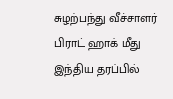சுழற்பந்து வீச்சாளர் பிராட் ஹாக் மீது இந்திய தரப்பில்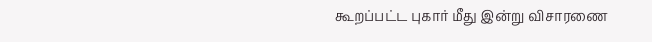கூற‌ப்ப‌ட்ட புகார் ‌மீது இன்று விசாரணை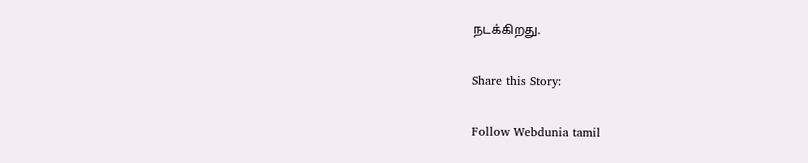நட‌‌க்‌கிறது.

Share this Story:

Follow Webdunia tamil